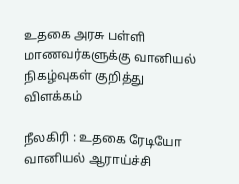உதகை அரசு பள்ளி மாணவர்களுக்கு வானியல் நிகழ்வுகள் குறித்து விளக்கம்

நீலகிரி : உதகை ரேடியோ வானியல் ஆராய்ச்சி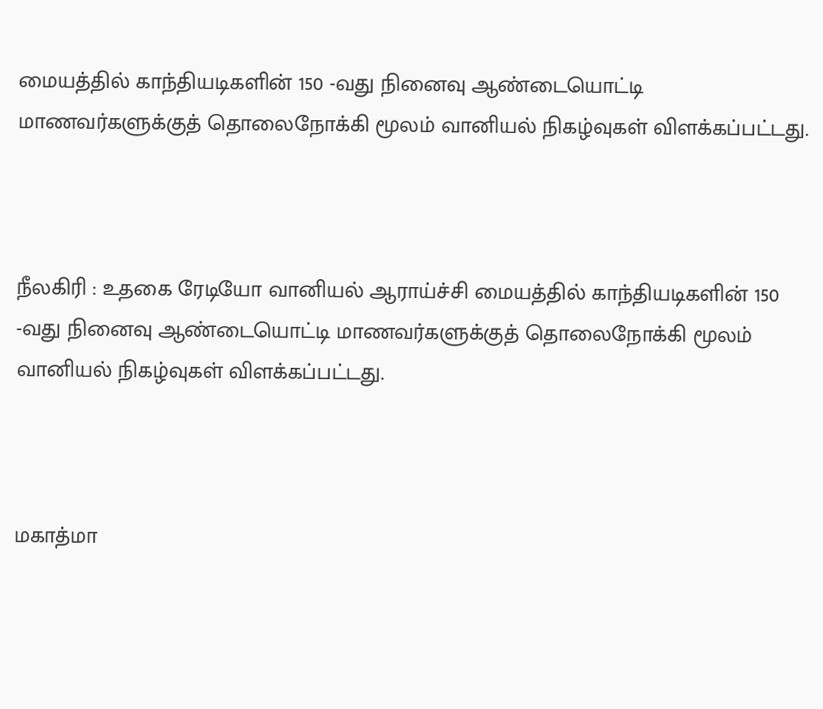மையத்தில் காந்தியடிகளின் 150 -வது நினைவு ஆண்டையொட்டி மாணவர்களுக்குத் தொலைநோக்கி மூலம் வானியல் நிகழ்வுகள் விளக்கப்பட்டது.



நீலகிரி : உதகை ரேடியோ வானியல் ஆராய்ச்சி மையத்தில் காந்தியடிகளின் 150 -வது நினைவு ஆண்டையொட்டி மாணவர்களுக்குத் தொலைநோக்கி மூலம் வானியல் நிகழ்வுகள் விளக்கப்பட்டது.



மகாத்மா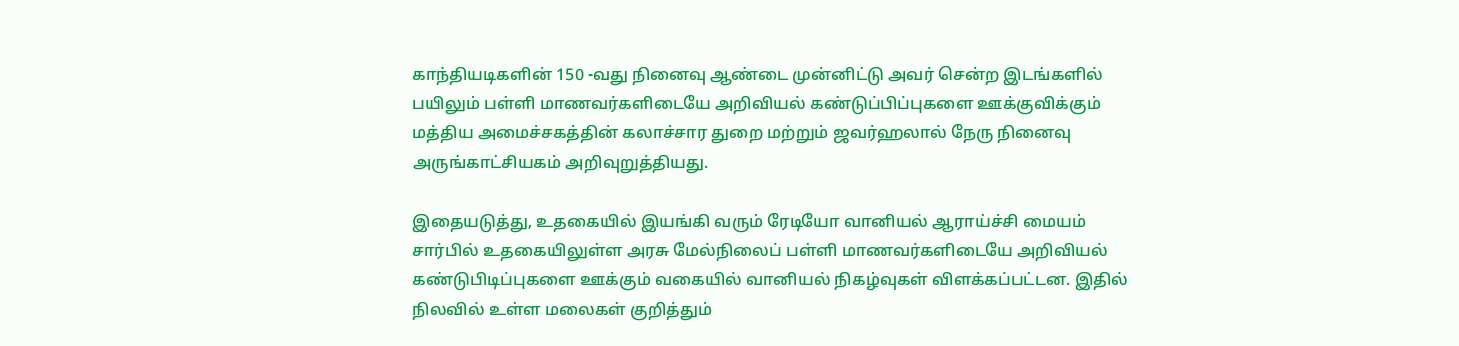காந்தியடிகளின் 150 -வது நினைவு ஆண்டை முன்னிட்டு அவர் சென்ற இடங்களில் பயிலும் பள்ளி மாணவர்களிடையே அறிவியல் கண்டுப்பிப்புகளை ஊக்குவிக்கும் மத்திய அமைச்சகத்தின் கலாச்சார துறை மற்றும் ஜவர்ஹலால் நேரு நினைவு அருங்காட்சியகம் அறிவுறுத்தியது.

இதையடுத்து, உதகையில் இயங்கி வரும் ரேடியோ வானியல் ஆராய்ச்சி மையம் சார்பில் உதகையிலுள்ள அரசு மேல்நிலைப் பள்ளி மாணவர்களிடையே அறிவியல் கண்டுபிடிப்புகளை ஊக்கும் வகையில் வானியல் நிகழ்வுகள் விளக்கப்பட்டன. இதில் நிலவில் உள்ள மலைகள் குறித்தும்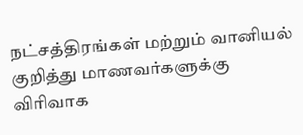நட்சத்திரங்கள் மற்றும் வானியல் குறித்து மாணவர்களுக்கு விரிவாக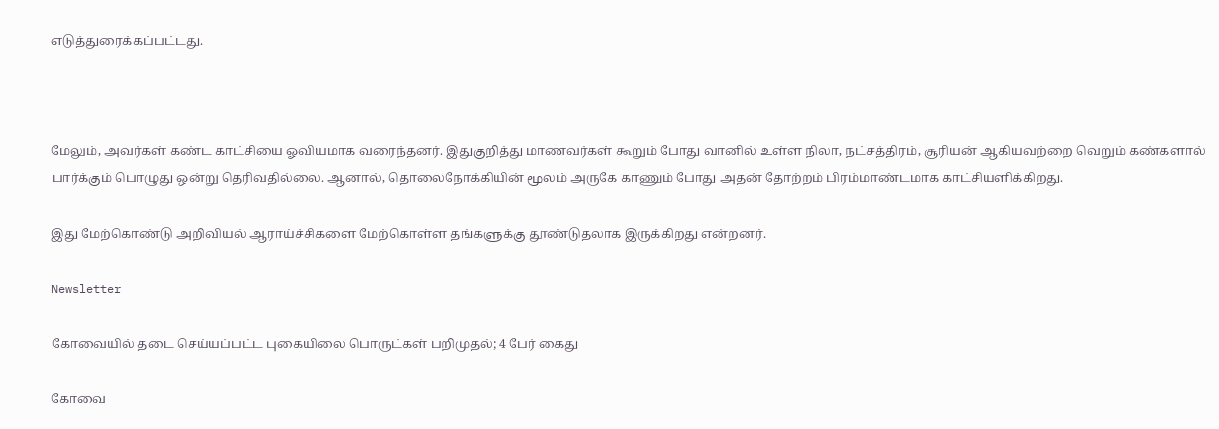எடுத்துரைக்கப்பட்டது.



மேலும், அவர்கள் கண்ட காட்சியை ஓவியமாக வரைந்தனர். இதுகுறித்து மாணவர்கள் கூறும் போது வானில் உள்ள நிலா, நட்சத்திரம், சூரியன் ஆகியவற்றை வெறும் கண்களால் பார்க்கும் பொழுது ஒன்று தெரிவதில்லை. ஆனால், தொலைநோக்கியின் மூலம் அருகே காணும் போது அதன் தோற்றம் பிரம்மாண்டமாக காட்சியளிக்கிறது.

இது மேற்கொண்டு அறிவியல் ஆராய்ச்சிகளை மேற்கொள்ள தங்களுக்கு தூண்டுதலாக இருக்கிறது என்றனர்.

Newsletter

கோவையில் தடை செய்யப்பட்ட புகையிலை பொருட்கள் பறிமுதல்; 4 பேர் கைது

கோவை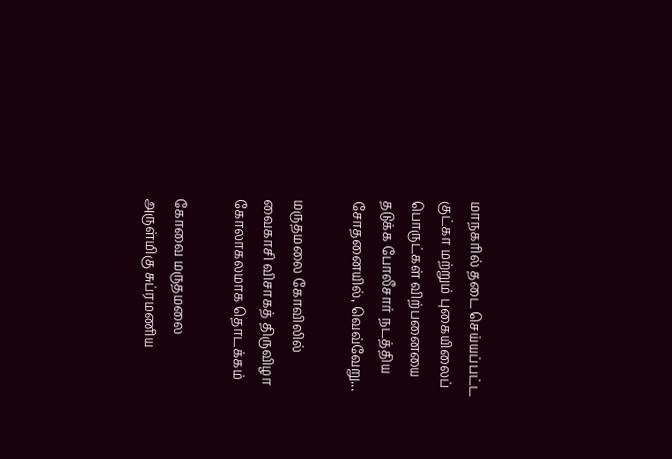மாநகரில் தடை செய்யப்பட்ட குட்கா மற்றும் புகையிலைப் பொருட்கள் விற்பனையை தடுக்க போலீசார் நடத்திய சோதனையில், வெவ்வேறு...

மருதமலை கோவிலில் வைகாசி விசாகத் திருவிழா கோலாகலமாக தொடக்கம்

கோவை மருதமலை அருள்மிகு சுப்ரமணிய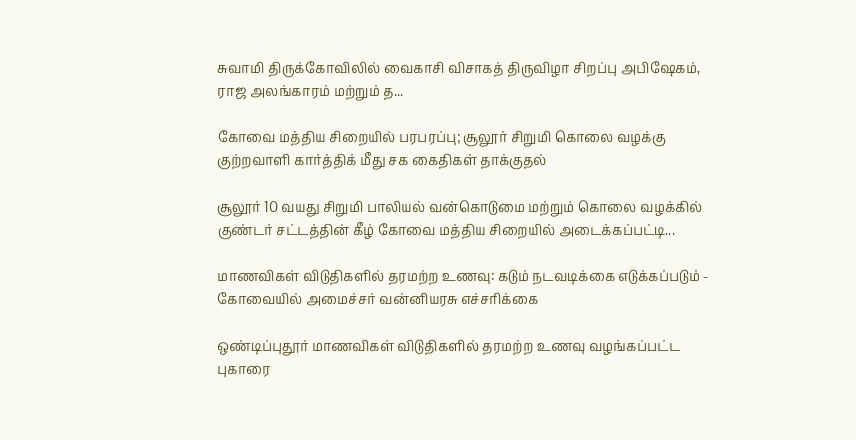சுவாமி திருக்கோவிலில் வைகாசி விசாகத் திருவிழா சிறப்பு அபிஷேகம், ராஜ அலங்காரம் மற்றும் த...

கோவை மத்திய சிறையில் பரபரப்பு; சூலூர் சிறுமி கொலை வழக்கு குற்றவாளி கார்த்திக் மீது சக கைதிகள் தாக்குதல்

சூலூர் 10 வயது சிறுமி பாலியல் வன்கொடுமை மற்றும் கொலை வழக்கில் குண்டர் சட்டத்தின் கீழ் கோவை மத்திய சிறையில் அடைக்கப்பட்டி...

மாணவிகள் விடுதிகளில் தரமற்ற உணவு: கடும் நடவடிக்கை எடுக்கப்படும் - கோவையில் அமைச்சர் வன்னியரசு எச்சரிக்கை

ஒண்டிப்புதூர் மாணவிகள் விடுதிகளில் தரமற்ற உணவு வழங்கப்பட்ட புகாரை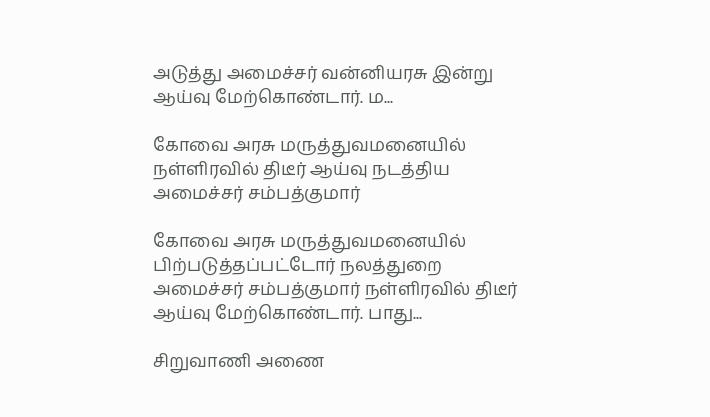அடுத்து அமைச்சர் வன்னியரசு இன்று ஆய்வு மேற்கொண்டார். ம...

கோவை அரசு மருத்துவமனையில் நள்ளிரவில் திடீர் ஆய்வு நடத்திய அமைச்சர் சம்பத்குமார்

கோவை அரசு மருத்துவமனையில் பிற்படுத்தப்பட்டோர் நலத்துறை அமைச்சர் சம்பத்குமார் நள்ளிரவில் திடீர் ஆய்வு மேற்கொண்டார். பாது...

சிறுவாணி அணை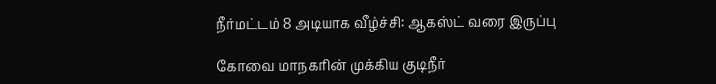நீர்மட்டம் 8 அடியாக வீழ்ச்சி: ஆகஸ்ட் வரை இருப்பு

கோவை மாநகரின் முக்கிய குடிநீர்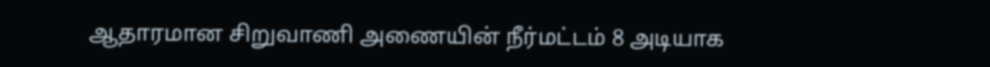ஆதாரமான சிறுவாணி அணையின் நீர்மட்டம் 8 அடியாக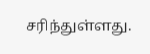சரிந்துள்ளது.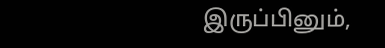இருப்பினும்,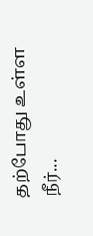தற்போது உள்ள நீர்...